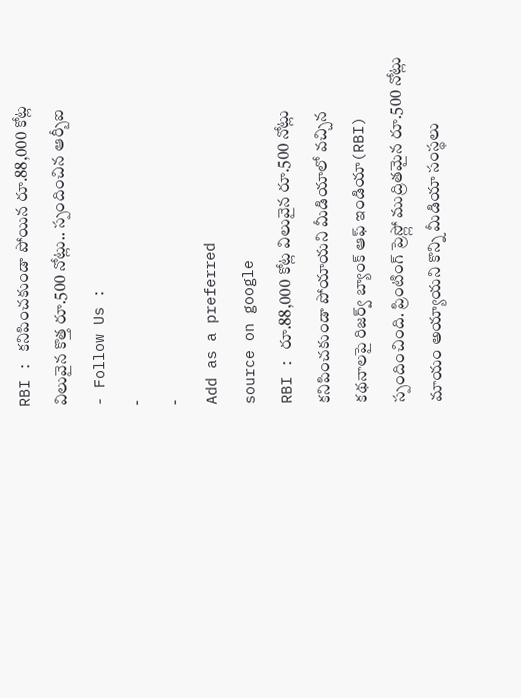RBI : కనిపించకుండా పోయిన రూ.88,000 కోట్ల విలువైన కొత్త రూ.500 నోట్లు.. స్పందించిన ఆర్బీఐ
- Follow Us :
-
-
Add as a preferred
source on google
RBI : రూ.88,000 కోట్ల విలువైన రూ.500 నోట్లు కనిపించకుండా పోయాయని మీడియాలో వచ్చిన కథనాలపై రిజర్వ్ బ్యాంక్ ఆఫ్ ఇండియా(RBI) స్పందించింది. ప్రింటింగ్ ప్రెస్ల్లో ముద్రితమైన రూ.500 నోట్లు మాయం అయ్యాయని కొన్ని మీడియా సంస్థలు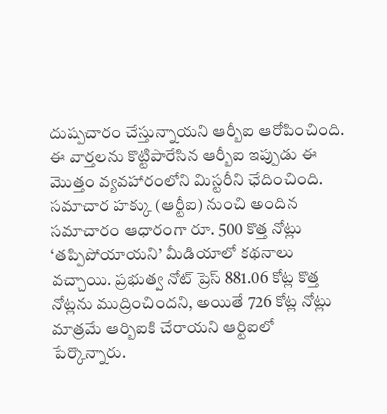దుష్పచారం చేస్తున్నాయని ఆర్బీఐ ఆరోపించింది. ఈ వార్తలను కొట్టిపారేసిన ఆర్బీఐ ఇప్పుడు ఈ మొత్తం వ్యవహారంలోని మిస్టరీని ఛేదించింది.
సమాచార హక్కు (ఆర్టీఐ) నుంచి అందిన సమాచారం ఆధారంగా రూ. 500 కొత్త నోట్లు ‘తప్పిపోయాయని’ మీడియాలో కథనాలు వచ్చాయి. ప్రభుత్వ నోట్ ప్రెస్ 881.06 కోట్ల కొత్త నోట్లను ముద్రించిందని, అయితే 726 కోట్ల నోట్లు మాత్రమే ఆర్బిఐకి చేరాయని ఆర్టిఐలో పేర్కొన్నారు.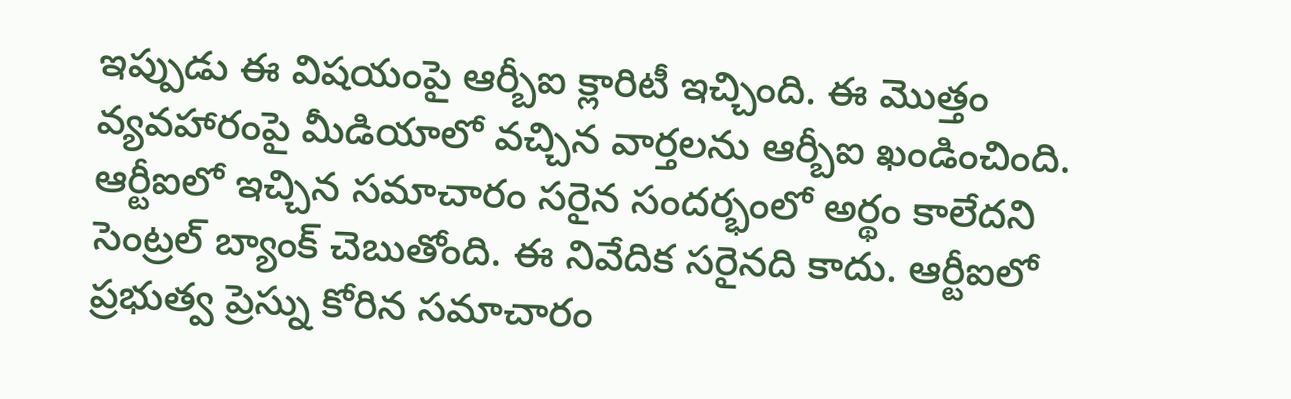ఇప్పుడు ఈ విషయంపై ఆర్బీఐ క్లారిటీ ఇచ్చింది. ఈ మొత్తం వ్యవహారంపై మీడియాలో వచ్చిన వార్తలను ఆర్బీఐ ఖండించింది. ఆర్టీఐలో ఇచ్చిన సమాచారం సరైన సందర్భంలో అర్థం కాలేదని సెంట్రల్ బ్యాంక్ చెబుతోంది. ఈ నివేదిక సరైనది కాదు. ఆర్టీఐలో ప్రభుత్వ ప్రెస్ను కోరిన సమాచారం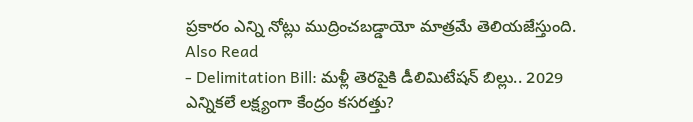ప్రకారం ఎన్ని నోట్లు ముద్రించబడ్డాయో మాత్రమే తెలియజేస్తుంది.
Also Read
- Delimitation Bill: మళ్లీ తెరపైకి డీలిమిటేషన్ బిల్లు.. 2029 ఎన్నికలే లక్ష్యంగా కేంద్రం కసరత్తు?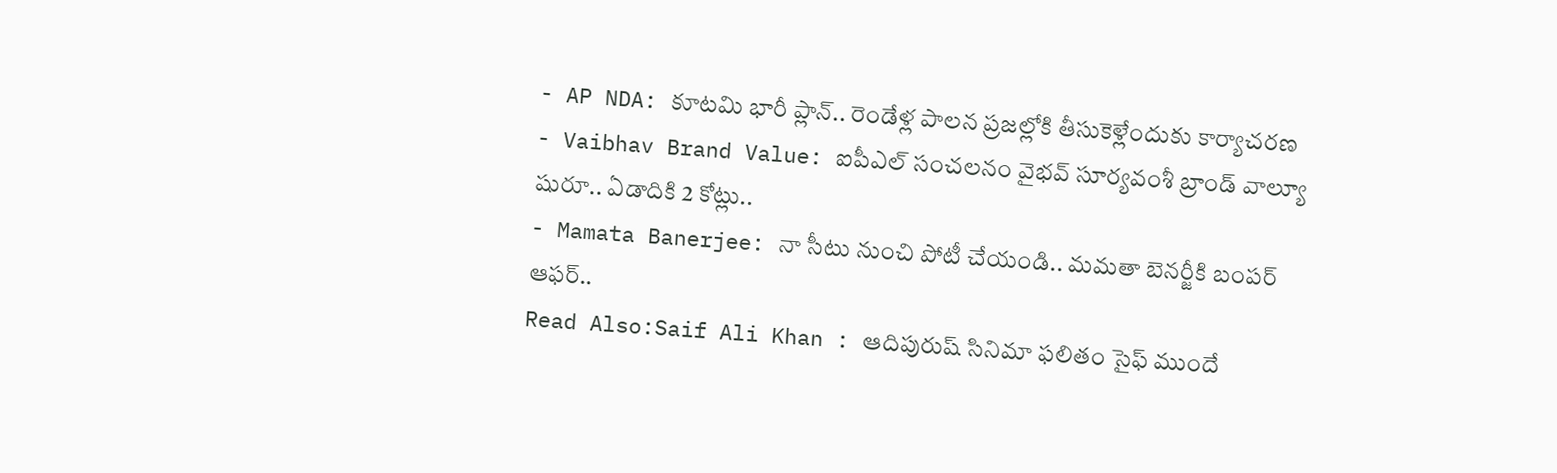- AP NDA: కూటమి భారీ ప్లాన్.. రెండేళ్ల పాలన ప్రజల్లోకి తీసుకెళ్లేందుకు కార్యాచరణ
- Vaibhav Brand Value: ఐపీఎల్ సంచలనం వైభవ్ సూర్యవంశీ బ్రాండ్ వాల్యూ షురూ.. ఏడాదికి 2 కోట్లు..
- Mamata Banerjee: నా సీటు నుంచి పోటీ చేయండి.. మమతా బెనర్జీకి బంపర్ ఆఫర్..
Read Also:Saif Ali Khan : ఆదిపురుష్ సినిమా ఫలితం సైఫ్ ముందే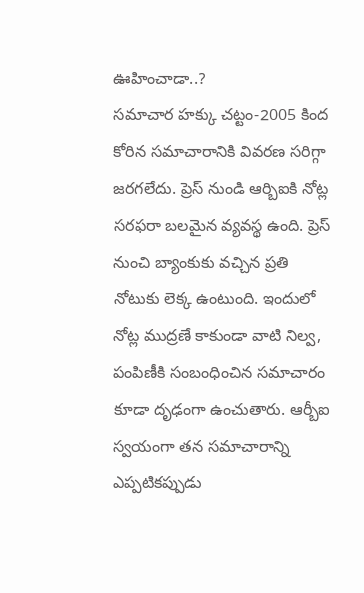ఊహించాడా..?
సమాచార హక్కు చట్టం-2005 కింద కోరిన సమాచారానికి వివరణ సరిగ్గా జరగలేదు. ప్రెస్ నుండి ఆర్బిఐకి నోట్ల సరఫరా బలమైన వ్యవస్థ ఉంది. ప్రెస్ నుంచి బ్యాంకుకు వచ్చిన ప్రతి నోటుకు లెక్క ఉంటుంది. ఇందులో నోట్ల ముద్రణే కాకుండా వాటి నిల్వ, పంపిణీకి సంబంధించిన సమాచారం కూడా దృఢంగా ఉంచుతారు. ఆర్బీఐ స్వయంగా తన సమాచారాన్ని ఎప్పటికప్పుడు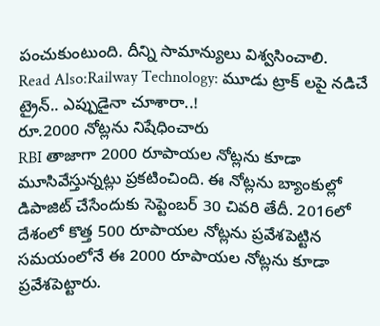పంచుకుంటుంది. దీన్ని సామాన్యులు విశ్వసించాలి.
Read Also:Railway Technology: మూడు ట్రాక్ లపై నడిచే ట్రైన్.. ఎప్పుడైనా చూశారా..!
రూ.2000 నోట్లను నిషేధించారు
RBI తాజాగా 2000 రూపాయల నోట్లను కూడా మూసివేస్తున్నట్లు ప్రకటించింది. ఈ నోట్లను బ్యాంకుల్లో డిపాజిట్ చేసేందుకు సెప్టెంబర్ 30 చివరి తేదీ. 2016లో దేశంలో కొత్త 500 రూపాయల నోట్లను ప్రవేశపెట్టిన సమయంలోనే ఈ 2000 రూపాయల నోట్లను కూడా ప్రవేశపెట్టారు.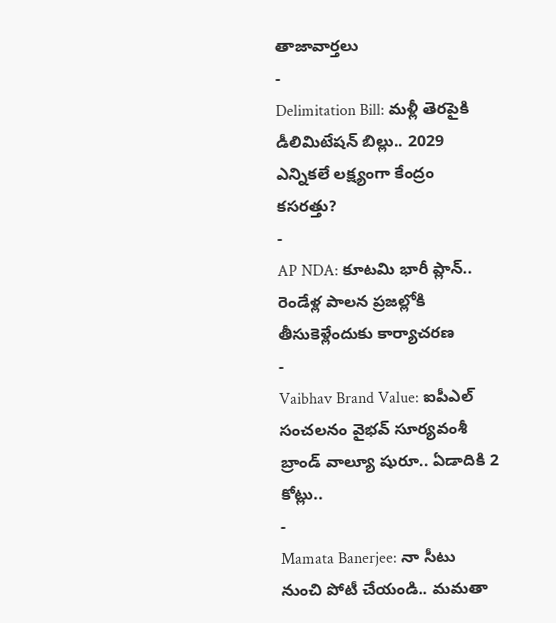తాజావార్తలు
-
Delimitation Bill: మళ్లీ తెరపైకి డీలిమిటేషన్ బిల్లు.. 2029 ఎన్నికలే లక్ష్యంగా కేంద్రం కసరత్తు?
-
AP NDA: కూటమి భారీ ప్లాన్.. రెండేళ్ల పాలన ప్రజల్లోకి తీసుకెళ్లేందుకు కార్యాచరణ
-
Vaibhav Brand Value: ఐపీఎల్ సంచలనం వైభవ్ సూర్యవంశీ బ్రాండ్ వాల్యూ షురూ.. ఏడాదికి 2 కోట్లు..
-
Mamata Banerjee: నా సీటు నుంచి పోటీ చేయండి.. మమతా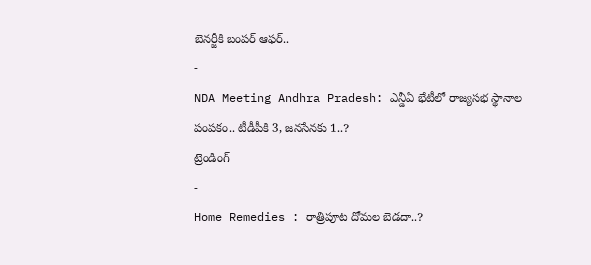బెనర్జీకి బంపర్ ఆఫర్..
-
NDA Meeting Andhra Pradesh: ఎన్డీఏ భేటీలో రాజ్యసభ స్థానాల పంపకం.. టీడీపీకి 3, జనసేనకు 1..?
ట్రెండింగ్
-
Home Remedies : రాత్రిపూట దోమల బెడదా..?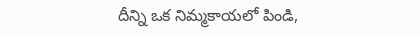దీన్ని ఒక నిమ్మకాయలో పిండి,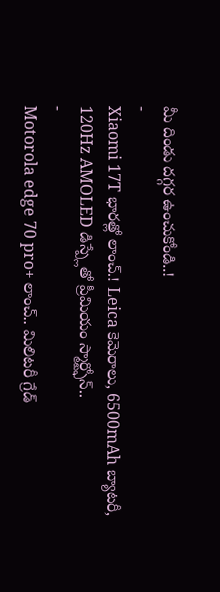మీ దిండు దగ్గర ఉంచుకోండి..!
-
Xiaomi 17T భారత్లో లాంచ్.! Leica కెమెరాలు, 6500mAh బ్యాటరీ, 120Hz AMOLED డిస్ప్లేతో ప్రీమియం స్మార్ట్ఫోన్..
-
Motorola edge 70 pro+ లాంచ్.. మిలిటరీ గ్రేడ్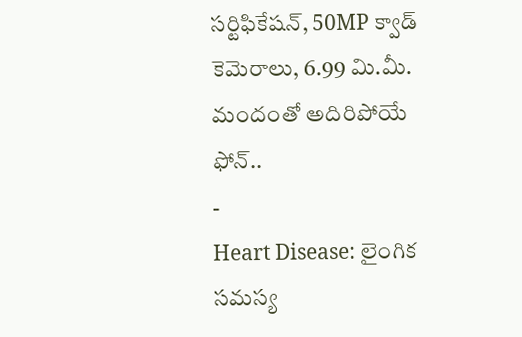సర్టిఫికేషన్, 50MP క్వాడ్ కెమెరాలు, 6.99 మి.మీ. మందంతో అదిరిపోయే ఫోన్..
-
Heart Disease: లైంగిక సమస్య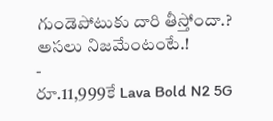గుండెపోటుకు దారి తీస్తోందా.? అసలు నిజమేంటంటే.!
-
రూ.11,999కే Lava Bold N2 5G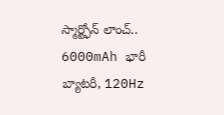స్మార్ట్ఫోన్ లాంచ్.. 6000mAh భారీ బ్యాటరీ, 120Hz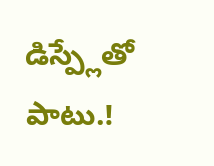డిస్ప్లేతో పాటు.!